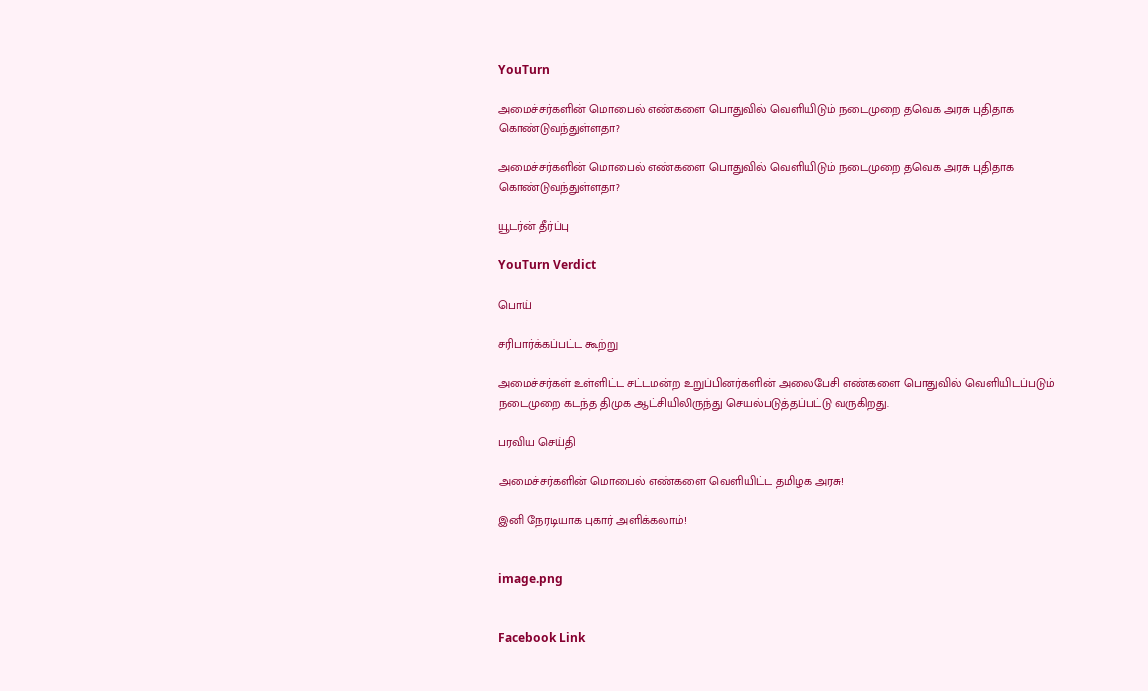YouTurn

அமைச்சர்களின் மொபைல் எண்களை பொதுவில் வெளியிடும் நடைமுறை தவெக அரசு புதிதாக கொண்டுவந்துள்ளதா?

அமைச்சர்களின் மொபைல் எண்களை பொதுவில் வெளியிடும் நடைமுறை தவெக அரசு புதிதாக கொண்டுவந்துள்ளதா?

யூடர்ன் தீர்ப்பு

YouTurn Verdict

பொய்

சரிபார்க்கப்பட்ட கூற்று

அமைச்சர்கள் உள்ளிட்ட சட்டமன்ற உறுப்பினர்களின் அலைபேசி எண்களை பொதுவில் வெளியிடப்படும் நடைமுறை கடந்த திமுக ஆட்சியிலிருந்து செயல்படுத்தப்பட்டு வருகிறது.

பரவிய செய்தி

அமைச்சர்களின் மொபைல் எண்களை வெளியிட்ட தமிழக அரசு!

இனி நேரடியாக புகார் அளிக்கலாம்!


image.png


Facebook Link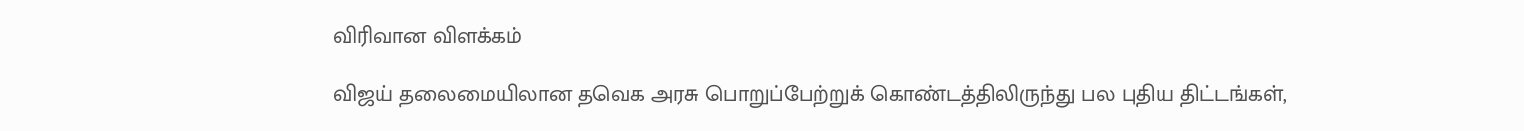விரிவான விளக்கம்

விஜய் தலைமையிலான தவெக அரசு பொறுப்பேற்றுக் கொண்டத்திலிருந்து பல புதிய திட்டங்கள்,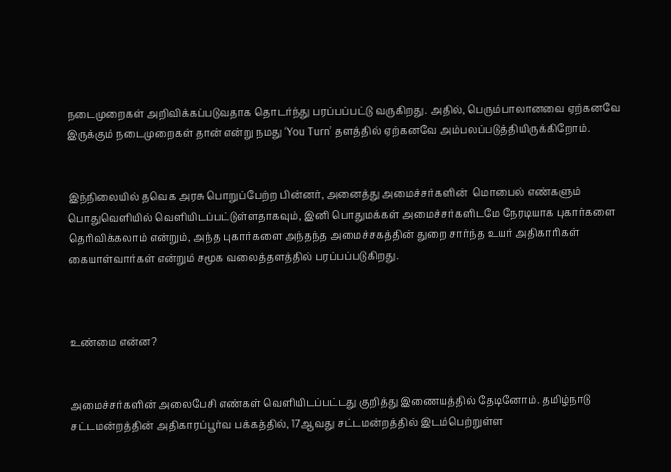நடைமுறைகள் அறிவிக்கப்படுவதாக தொடர்ந்து பரப்பப்பட்டு வருகிறது. அதில், பெரும்பாலானவை ஏற்கனவே இருக்கும் நடைமுறைகள் தான் என்று நமது ‘You Turn’ தளத்தில் ஏற்கனவே அம்பலப்படுத்தியிருக்கிறோம்.


இந்நிலையில் தவெக அரசு பொறுப்பேற்ற பின்னர், அனைத்து அமைச்சர்களின்  மொபைல் எண்களும் பொதுவெளியில் வெளியிடப்பட்டுள்ளதாகவும், இனி பொதுமக்கள் அமைச்சர்களிடமே நேரடியாக புகார்களை தெரிவிக்கலாம் என்றும், அந்த புகார்களை அந்தந்த அமைச்சகத்தின் துறை சார்ந்த உயர் அதிகாரிகள் கையாள்வார்கள் என்றும் சமூக வலைத்தளத்தில் பரப்பப்படுகிறது.



உண்மை என்ன?


அமைச்சர்களின் அலைபேசி எண்கள் வெளியிடப்பட்டது குறித்து இணையத்தில் தேடினோம். தமிழ்நாடு சட்டமன்றத்தின் அதிகாரப்பூர்வ பக்கத்தில், 17ஆவது சட்டமன்றத்தில் இடம்பெற்றுள்ள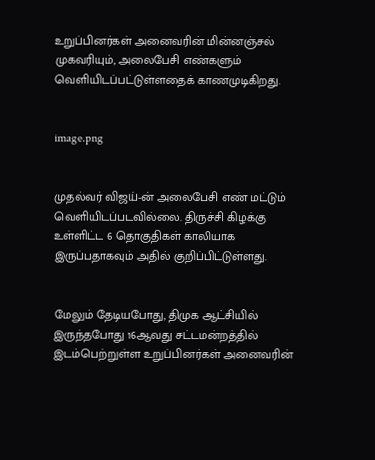உறுப்பினர்கள் அனைவரின் மின்னஞ்சல் முகவரியும், அலைபேசி எண்களும் வெளியிடப்பட்டுள்ளதைக் காணமுடிகிறது.


image.png


முதல்வர் விஜய்-ன் அலைபேசி எண் மட்டும் வெளியிடப்படவில்லை. திருச்சி கிழக்கு உள்ளிட்ட 6 தொகுதிகள் காலியாக இருப்பதாகவும் அதில் குறிப்பிட்டுள்ளது.


மேலும் தேடியபோது, திமுக ஆட்சியில் இருந்தபோது 16ஆவது சட்டமன்றத்தில் இடம்பெற்றுள்ள உறுப்பினர்கள் அனைவரின்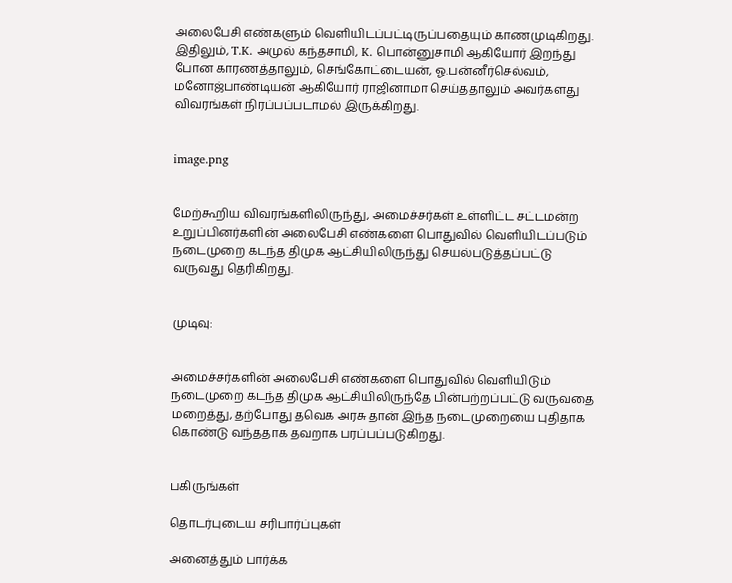அலைபேசி எண்களும் வெளியிடப்பட்டிருப்பதையும் காணமுடிகிறது. இதிலும், T.K. அமுல் கந்தசாமி, K. பொன்னுசாமி ஆகியோர் இறந்து போன காரணத்தாலும், செங்கோட்டையன், ஓ.பன்னீர்செல்வம், மனோஜ்பாண்டியன் ஆகியோர் ராஜினாமா செய்ததாலும் அவர்களது விவரங்கள் நிரப்பப்படாமல் இருக்கிறது.


image.png


மேற்கூறிய விவரங்களிலிருந்து, அமைச்சர்கள் உள்ளிட்ட சட்டமன்ற உறுப்பினர்களின் அலைபேசி எண்களை பொதுவில் வெளியிடப்படும் நடைமுறை கடந்த திமுக ஆட்சியிலிருந்து செயல்படுத்தப்பட்டு வருவது தெரிகிறது.


முடிவு:


அமைச்சர்களின் அலைபேசி எண்களை பொதுவில் வெளியிடும் நடைமுறை கடந்த திமுக ஆட்சியிலிருந்தே பின்பற்றப்பட்டு வருவதை மறைத்து, தற்போது தவெக அரசு தான் இந்த நடைமுறையை புதிதாக கொண்டு வந்ததாக தவறாக பரப்பப்படுகிறது.


பகிருங்கள்

தொடர்புடைய சரிபார்ப்புகள்

அனைத்தும் பார்க்க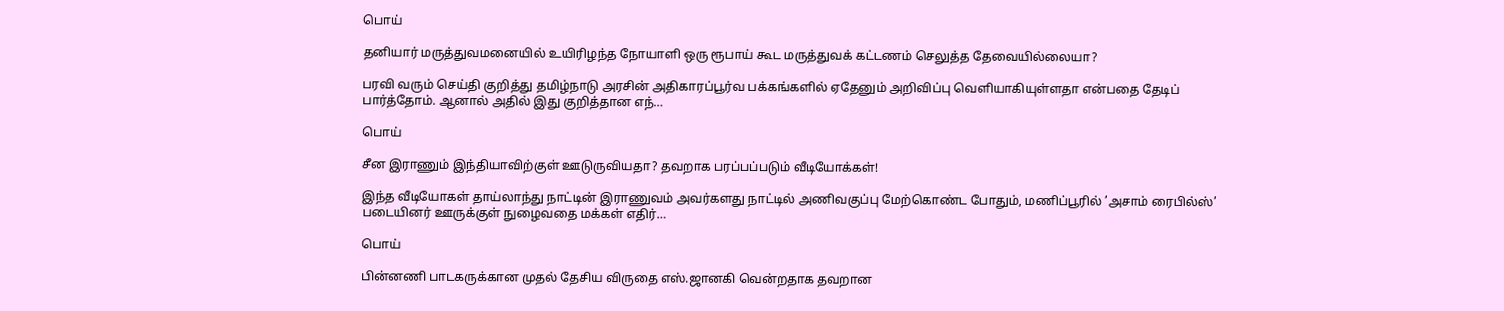பொய்

தனியார் மருத்துவமனையில் உயிரிழந்த நோயாளி ஒரு ரூபாய் கூட மருத்துவக் கட்டணம் செலுத்த தேவையில்லையா?

பரவி வரும் செய்தி குறித்து தமிழ்நாடு அரசின் அதிகாரப்பூர்வ பக்கங்களில் ஏதேனும் அறிவிப்பு வெளியாகியுள்ளதா என்பதை தேடிப் பார்த்தோம். ஆனால் அதில் இது குறித்தான எந்…

பொய்

சீன இராணும் இந்தியாவிற்குள் ஊடுருவியதா? தவறாக பரப்பப்படும் வீடியோக்கள்!

இந்த வீடியோகள் தாய்லாந்து நாட்டின் இராணுவம் அவர்களது நாட்டில் அணிவகுப்பு மேற்கொண்ட போதும், மணிப்பூரில் ’அசாம் ரைபில்ஸ்’ படையினர் ஊருக்குள் நுழைவதை மக்கள் எதிர்…

பொய்

பின்னணி பாடகருக்கான முதல் தேசிய விருதை எஸ்.ஜானகி வென்றதாக தவறான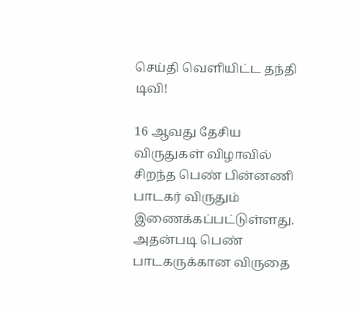செய்தி வெளியிட்ட தந்தி டிவி!

16 ஆவது தேசிய விருதுகள் விழாவில் சிறந்த பெண் பின்னணி பாடகர் விருதும் இணைக்கப்பட்டுள்ளது. அதன்படி பெண் பாடகருக்கான விருதை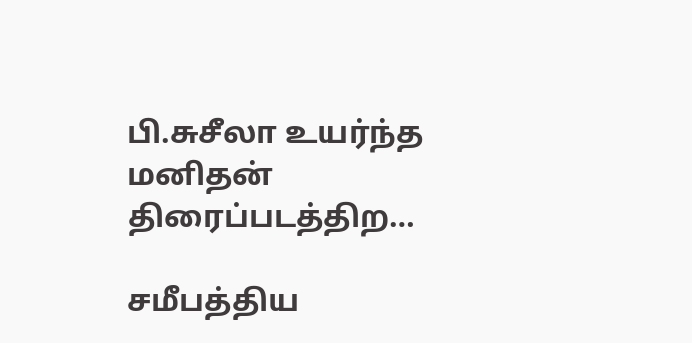பி.சுசீலா உயர்ந்த மனிதன் திரைப்படத்திற…

சமீபத்திய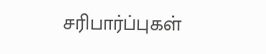சரிபார்ப்புகள்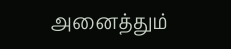அனைத்தும்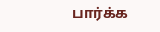பார்க்க